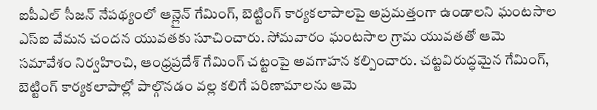ఐపీఎల్ సీజన్ నేపథ్యంలో ఆన్లైన్ గేమింగ్, బెట్టింగ్ కార్యకలాపాలపై అప్రమత్తంగా ఉండాలని ఘంటసాల ఎస్ఐ వేమన చందన యువతకు సూచించారు. సోమవారం ఘంటసాల గ్రామ యువతతో ఆమె సమావేశం నిర్వహించి, ఆంధ్రప్రదేశ్ గేమింగ్ చట్టంపై అవగాహన కల్పించారు. చట్టవిరుద్ధమైన గేమింగ్, బెట్టింగ్ కార్యకలాపాల్లో పాల్గొనడం వల్ల కలిగే పరిణామాలను ఆమె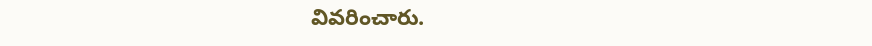వివరించారు.